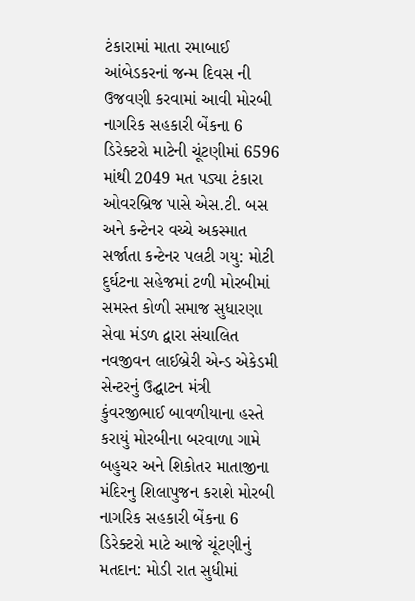ટંકારામાં માતા રમાબાઈ આંબેડકરનાં જન્મ દિવસ ની ઉજવણી કરવામાં આવી મોરબી નાગરિક સહકારી બેંકના 6 ડિરેક્ટરો માટેની ચૂંટણીમાં 6596 માંથી 2049 મત પડ્યા ટંકારા ઓવરબ્રિજ પાસે એસ.ટી. બસ અને કન્ટેનર વચ્ચે અકસ્માત સર્જાતા કન્ટેનર પલટી ગયુ: મોટી દુર્ઘટના સહેજમાં ટળી મોરબીમાં સમસ્ત કોળી સમાજ સુધારણા સેવા મંડળ દ્વારા સંચાલિત નવજીવન લાઈબ્રેરી એન્ડ એકેડમી સેન્ટરનું ઉદ્ઘાટન મંત્રી કુંવરજીભાઈ બાવળીયાના હસ્તે કરાયું મોરબીના બરવાળા ગામે બહુચર અને શિકોતર માતાજીના મંદિરનુ શિલાપુજન કરાશે મોરબી નાગરિક સહકારી બેંકના 6 ડિરેક્ટરો માટે આજે ચૂંટણીનું મતદાન: મોડી રાત સુધીમાં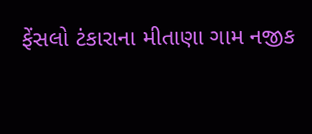ફેંસલો ટંકારાના મીતાણા ગામ નજીક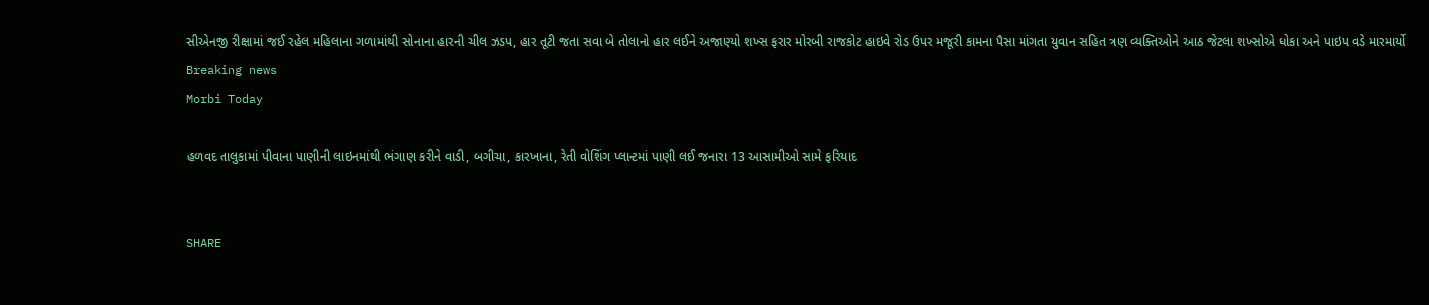સીએનજી રીક્ષામાં જઈ રહેલ મહિલાના ગળામાંથી સોનાના હારની ચીલ ઝડપ, હાર તૂટી જતા સવા બે તોલાનો હાર લઈને અજાણ્યો શખ્સ ફરાર મોરબી રાજકોટ હાઇવે રોડ ઉપર મજૂરી કામના પૈસા માંગતા યુવાન સહિત ત્રણ વ્યક્તિઓને આઠ જેટલા શખ્સોએ ધોકા અને પાઇપ વડે મારમાર્યો
Breaking news
Morbi Today

હળવદ તાલુકામાં પીવાના પાણીની લાઇનમાંથી ભંગાણ કરીને વાડી, બગીચા, કારખાના, રેતી વોશિંગ પ્લાન્ટમાં પાણી લઈ જનારા 13 આસામીઓ સામે ફરિયાદ


SHARE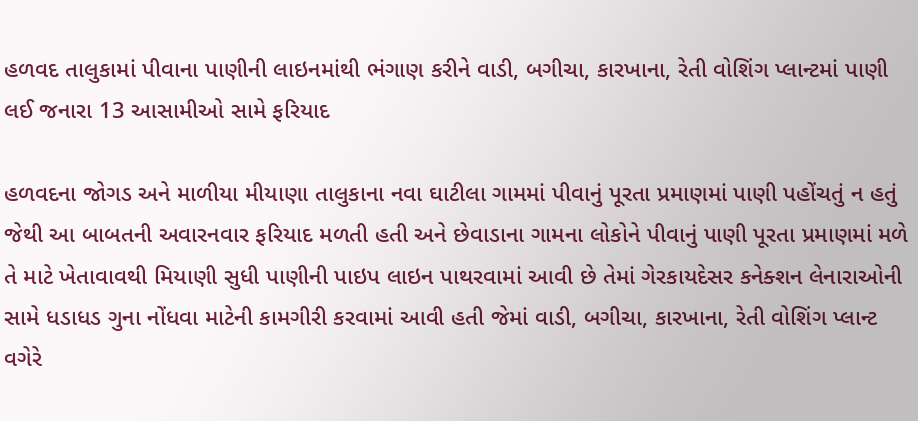હળવદ તાલુકામાં પીવાના પાણીની લાઇનમાંથી ભંગાણ કરીને વાડી, બગીચા, કારખાના, રેતી વોશિંગ પ્લાન્ટમાં પાણી લઈ જનારા 13 આસામીઓ સામે ફરિયાદ

હળવદના જોગડ અને માળીયા મીયાણા તાલુકાના નવા ઘાટીલા ગામમાં પીવાનું પૂરતા પ્રમાણમાં પાણી પહોંચતું ન હતું જેથી આ બાબતની અવારનવાર ફરિયાદ મળતી હતી અને છેવાડાના ગામના લોકોને પીવાનું પાણી પૂરતા પ્રમાણમાં મળે તે માટે ખેતાવાવથી મિયાણી સુધી પાણીની પાઇપ લાઇન પાથરવામાં આવી છે તેમાં ગેરકાયદેસર કનેક્શન લેનારાઓની સામે ધડાધડ ગુના નોંધવા માટેની કામગીરી કરવામાં આવી હતી જેમાં વાડી, બગીચા, કારખાના, રેતી વોશિંગ પ્લાન્ટ વગેરે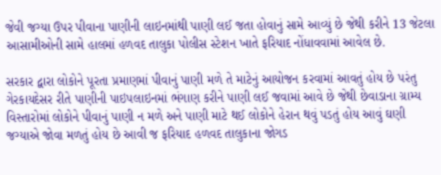જેવી જગ્યા ઉપર પીવાના પાણીની લાઇનમાંથી પાણી લઈ જતા હોવાનું સામે આવ્યું છે જેથી કરીને 13 જેટલા આસામીઓની સામે હાલમાં હળવદ તાલુકા પોલીસ સ્ટેશન ખાતે ફરિયાદ નોંધાવવામાં આવેલ છે.

સરકાર દ્વારા લોકોને પૂરતા પ્રમાણમાં પીવાનું પાણી મળે તે માટેનું આયોજન કરવામાં આવતું હોય છે પરંતુ ગેરકાયદેસર રીતે પાણીની પાઇપલાઇનમાં ભંગાણ કરીને પાણી લઈ જવામાં આવે છે જેથી છેવાડાના ગ્રામ્ય વિસ્તારોમાં લોકોને પીવાનું પાણી ન મળે અને પાણી માટે થઈ લોકોને હેરાન થવું પડતું હોય આવું ઘણી જગ્યાએ જોવા મળતું હોય છે આવી જ ફરિયાદ હળવદ તાલુકાના જોગડ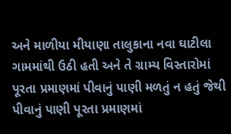અને માળીયા મીયાણા તાલુકાના નવા ઘાટીલા ગામમાંથી ઉઠી હતી અને તે ગ્રામ્ય વિસ્તારોમાં પૂરતા પ્રમાણમાં પીવાનું પાણી મળતું ન હતું જેથી પીવાનું પાણી પૂરતા પ્રમાણમાં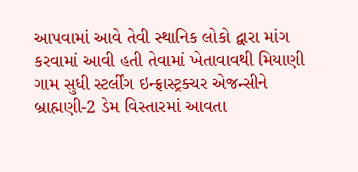આપવામાં આવે તેવી સ્થાનિક લોકો દ્વારા માંગ કરવામાં આવી હતી તેવામાં ખેતાવાવથી મિયાણી ગામ સુધી સ્ટર્લીંગ ઇન્ફ્રાસ્ટ્રક્ચર એજન્સીને બ્રાહ્મણી-2 ડેમ વિસ્તારમાં આવતા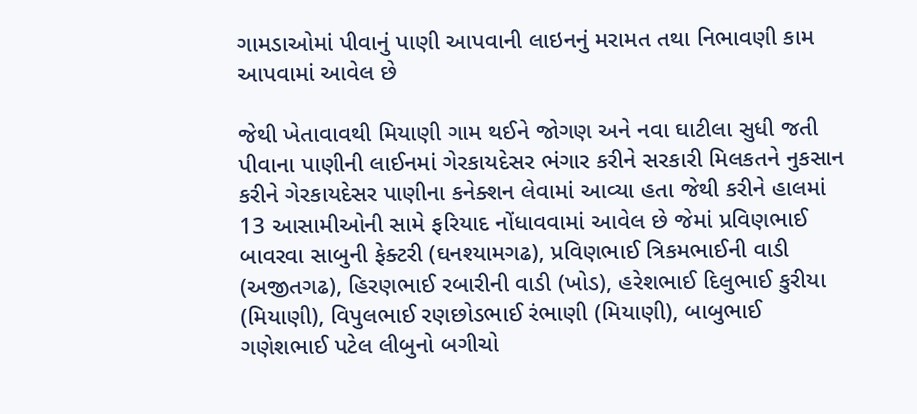ગામડાઓમાં પીવાનું પાણી આપવાની લાઇનનું મરામત તથા નિભાવણી કામ આપવામાં આવેલ છે

જેથી ખેતાવાવથી મિયાણી ગામ થઈને જોગણ અને નવા ઘાટીલા સુધી જતી પીવાના પાણીની લાઈનમાં ગેરકાયદેસર ભંગાર કરીને સરકારી મિલકતને નુકસાન કરીને ગેરકાયદેસર પાણીના કનેક્શન લેવામાં આવ્યા હતા જેથી કરીને હાલમાં 13 આસામીઓની સામે ફરિયાદ નોંધાવવામાં આવેલ છે જેમાં પ્રવિણભાઈ બાવરવા સાબુની ફેક્ટરી (ઘનશ્યામગઢ), પ્રવિણભાઈ ત્રિકમભાઈની વાડી (અજીતગઢ), હિરણભાઈ રબારીની વાડી (ખોડ), હરેશભાઈ દિલુભાઈ કુરીયા (મિયાણી), વિપુલભાઈ રણછોડભાઈ રંભાણી (મિયાણી), બાબુભાઈ ગણેશભાઈ પટેલ લીબુનો બગીચો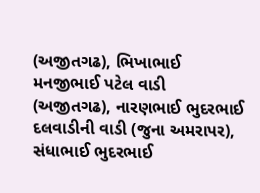(અજીતગઢ), ભિખાભાઈ મનજીભાઈ પટેલ વાડી (અજીતગઢ), નારણભાઈ ભુદરભાઈ દલવાડીની વાડી (જુના અમરાપર), સંધાભાઈ ભુદરભાઈ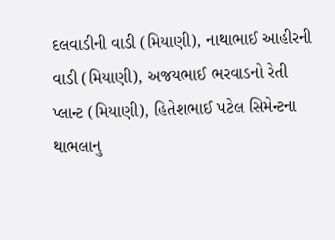દલવાડીની વાડી (મિયાણી), નાથાભાઈ આહીરની વાડી (મિયાણી), અજયભાઈ ભરવાડનો રેતી પ્લાન્ટ (મિયાણી), હિતેશભાઈ પટેલ સિમેન્ટના થાભલાનુ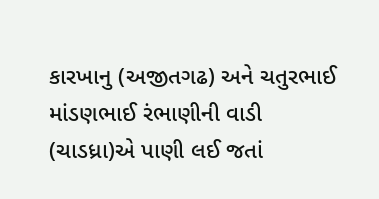કારખાનુ (અજીતગઢ) અને ચતુરભાઈ માંડણભાઈ રંભાણીની વાડી (ચાડધ્રા)એ પાણી લઈ જતાં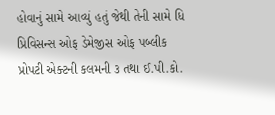હોવાનું સામે આવ્યું હતું જેથી તેની સામે ધિ પ્રિવિસન્સ ઓફ ડેમેજીસ ઓફ પબ્લીક પ્રોપટી એક્ટની કલમની ૩ તથા ઈ.પી.કો.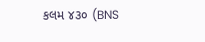કલમ ૪૩૦ (BNS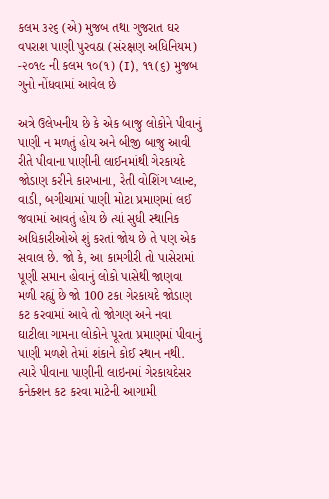કલમ ૩૨૬ (એ) મુજબ તથા ગુજરાત ઘર વપરાશ પાણી પુરવઠા (સંરક્ષણ અધિનિયમ) -૨૦૧૯ ની કલમ ૧૦(૧) (I), ૧૧(૬) મુજબ ગુનો નોંધવામાં આવેલ છે

અત્રે ઉલેખનીય છે કે એક બાજુ લોકોને પીવાનું પાણી ન મળતું હોય અને બીજી બાજુ આવી રીતે પીવાના પાણીની લાઈનમાંથી ગેરકાયદે જોડાણ કરીને કારખાના, રેતી વોશિંગ પ્લાન્ટ, વાડી, બગીચામાં પાણી મોટા પ્રમાણમાં લઈ જવામાં આવતું હોય છે ત્યાં સુધી સ્થાનિક અધિકારીઓએ શું કરતાં જોય છે તે પણ એક સવાલ છે. જો કે, આ કામગીરી તો પાસેરામાં પૂણી સમાન હોવાનું લોકો પાસેથી જાણવા મળી રહ્યું છે જો 100 ટકા ગેરકાયદે જોડાણ કટ કરવામાં આવે તો જોગણ અને નવા ઘાટીલા ગામના લોકોને પૂરતા પ્રમાણમાં પીવાનું પાણી મળશે તેમાં શંકાને કોઈ સ્થાન નથી. ત્યારે પીવાના પાણીની લાઇનમાં ગેરકાયદેસર કનેક્શન કટ કરવા માટેની આગામી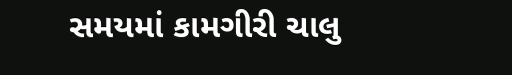સમયમાં કામગીરી ચાલુ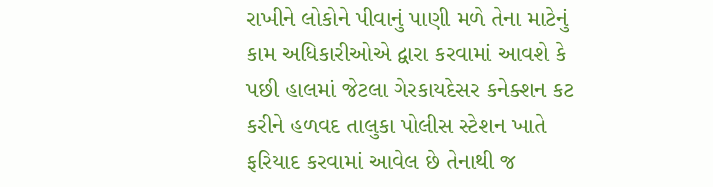રાખીને લોકોને પીવાનું પાણી મળે તેના માટેનું કામ અધિકારીઓએ દ્વારા કરવામાં આવશે કે પછી હાલમાં જેટલા ગેરકાયદેસર કનેક્શન કટ કરીને હળવદ તાલુકા પોલીસ સ્ટેશન ખાતે ફરિયાદ કરવામાં આવેલ છે તેનાથી જ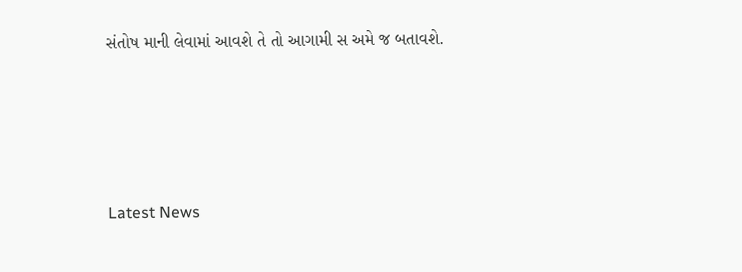સંતોષ માની લેવામાં આવશે તે તો આગામી સ અમે જ બતાવશે.






Latest News